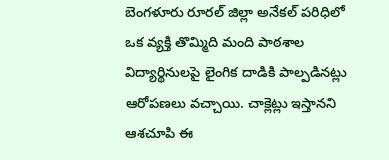బెంగళూరు రూరల్ జిల్లా అనేకల్ పరిధిలో ఒక వ్యక్తి తొమ్మిది మంది పాఠశాల విద్యార్థినులపై లైంగిక దాడికి పాల్పడినట్లు ఆరోపణలు వచ్చాయి. చాక్లెట్లు ఇస్తానని ఆశచూపి ఈ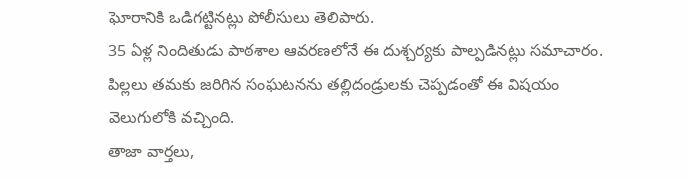ఘోరానికి ఒడిగట్టినట్లు పోలీసులు తెలిపారు.
35 ఏళ్ల నిందితుడు పాఠశాల ఆవరణలోనే ఈ దుశ్చర్యకు పాల్పడినట్లు సమాచారం. పిల్లలు తమకు జరిగిన సంఘటనను తల్లిదండ్రులకు చెప్పడంతో ఈ విషయం వెలుగులోకి వచ్చింది.
తాజా వార్తలు,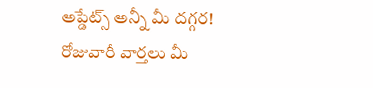అప్డేట్స్ అన్నీ మీ దగ్గర!
రోజువారీ వార్తలు మీ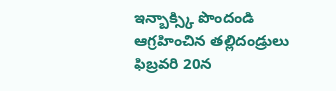ఇన్బాక్స్కి పొందండి
ఆగ్రహించిన తల్లిదండ్రులు ఫిబ్రవరి 20న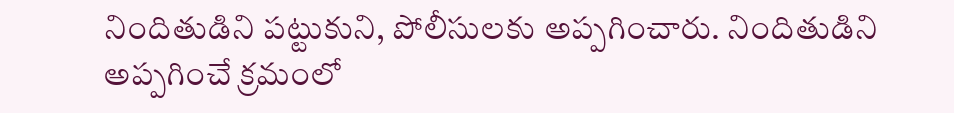నిందితుడిని పట్టుకుని, పోలీసులకు అప్పగించారు. నిందితుడిని అప్పగించే క్రమంలో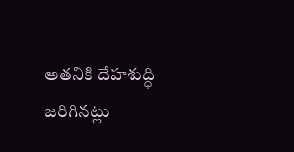అతనికి దేహశుద్ధి జరిగినట్లు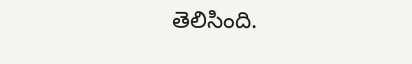తెలిసింది.